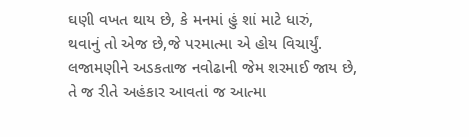ઘણી વખત થાય છે, કે મનમાં હું શાં માટે ધારું,
થવાનું તો એજ છે,જે પરમાત્મા એ હોય વિચાર્યું.
લજામણીને અડકતાજ નવોઢાની જેમ શરમાઈ જાય છે,
તે જ રીતે અહંકાર આવતાં જ આત્મા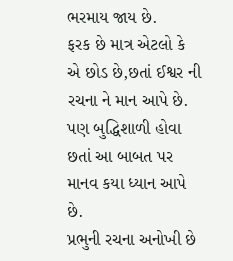ભરમાય જાય છે.
ફરક છે માત્ર એટલો કે એ છોડ છે,છતાં ઈશ્વર ની રચના ને માન આપે છે.
પણ બુદ્ધિશાળી હોવા છતાં આ બાબત પર માનવ કયા ધ્યાન આપે છે.
પ્રભુની રચના અનોખી છે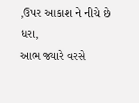,ઉપર આકાશ ને નીચે છે ધરા,
આભ જ્યારે વરસે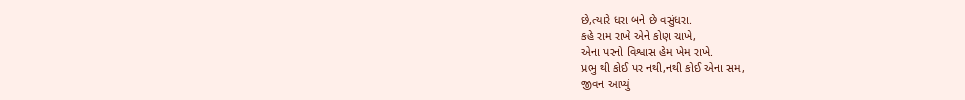છે,ત્યારે ધરા બને છે વસુંધરા.
કહે રામ રાખે એને કોણ ચાખે,
એના પરનો વિશ્વાસ હેમ ખેમ રાખે.
પ્રભુ થી કોઈ પર નથી,નથી કોઈ એના સમ,
જીવન આપ્યું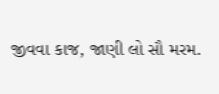જીવવા કાજ, જાણી લો સૌ મરમ.